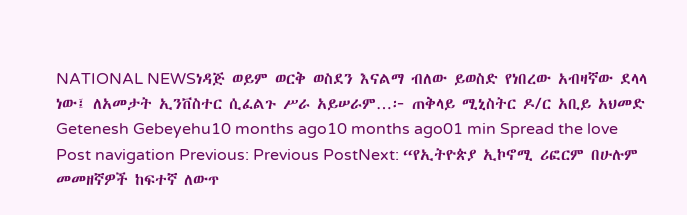NATIONAL NEWSነዳጅ ወይም ወርቅ ወስደን እናልማ ብለው ይወስድ የነበረው አብዛኛው ደላላ ነው፤ ለአመታት ኢንቨስተር ሲፈልጉ ሥራ አይሠራም…፦ ጠቅላይ ሚኒስትር ዶ/ር አቢይ አህመድ Getenesh Gebeyehu10 months ago10 months ago01 min Spread the love Post navigation Previous: Previous PostNext: “የኢትዮጵያ ኢኮኖሚ ሪፎርም በሁሉም መመዘኛዎች ከፍተኛ ለውጥ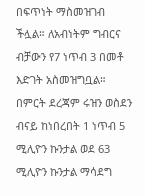በፍጥነት ማስመዝገብ ችሏል። ለአብነትም ግብርና ብቻውን የ7 ነጥብ 3 በመቶ እድገት አስመዝግቧል። በምርት ደረጃም ሩዝን ወስደን ብናይ ከነበረበት 1 ነጥብ 5 ሚሊዮን ኩንታል ወደ 63 ሚሊዮን ኩንታል ማሳደግ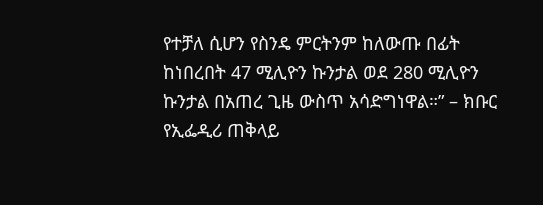የተቻለ ሲሆን የስንዴ ምርትንም ከለውጡ በፊት ከነበረበት 47 ሚሊዮን ኩንታል ወደ 280 ሚሊዮን ኩንታል በአጠረ ጊዜ ውስጥ አሳድግነዋል።” – ክቡር የኢፌዲሪ ጠቅላይ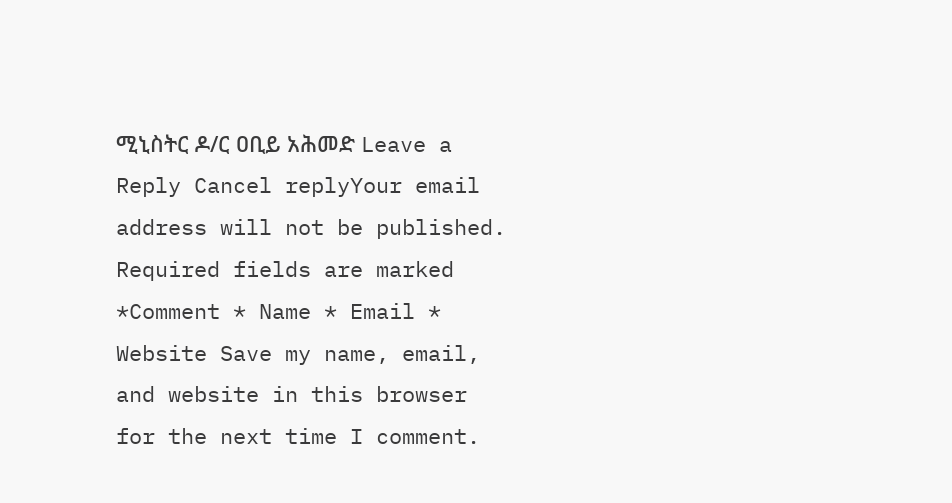ሚኒስትር ዶ/ር ዐቢይ አሕመድ Leave a Reply Cancel replyYour email address will not be published. Required fields are marked *Comment * Name * Email * Website Save my name, email, and website in this browser for the next time I comment.